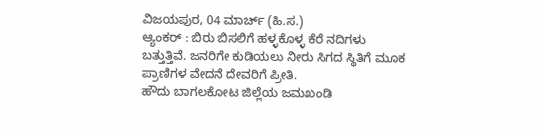ವಿಜಯಪುರ, 04 ಮಾರ್ಚ್ (ಹಿ.ಸ.)
ಆ್ಯಂಕರ್ : ಬಿರು ಬಿಸಲಿಗೆ ಹಳ್ಳಕೊಳ್ಳ ಕೆರೆ ನದಿಗಳು ಬತ್ತುತ್ತಿವೆ. ಜನರಿಗೇ ಕುಡಿಯಲು ನೀರು ಸಿಗದ ಸ್ಥಿತಿಗೆ ಮೂಕ ಪ್ರಾಣಿಗಳ ವೇದನೆ ದೇವರಿಗೆ ಪ್ರೀತಿ.
ಹೌದು ಬಾಗಲಕೋಟ ಜಿಲ್ಲೆಯ ಜಮಖಂಡಿ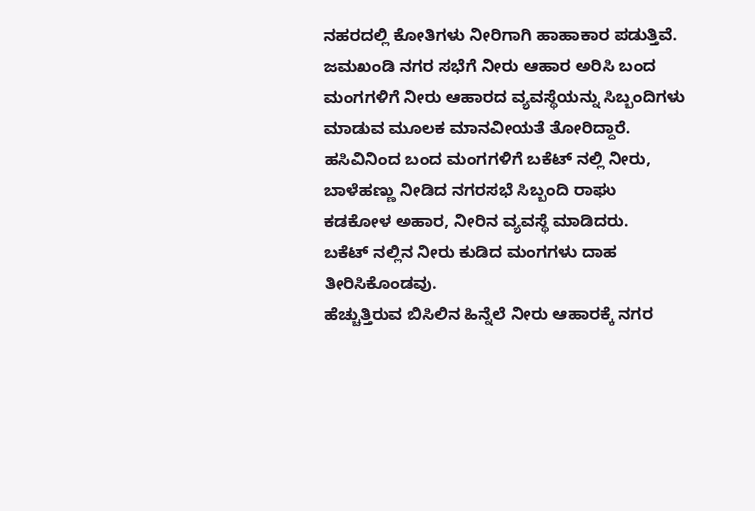ನಹರದಲ್ಲಿ ಕೋತಿಗಳು ನೀರಿಗಾಗಿ ಹಾಹಾಕಾರ ಪಡುತ್ತಿವೆ.
ಜಮಖಂಡಿ ನಗರ ಸಭೆಗೆ ನೀರು ಆಹಾರ ಅರಿಸಿ ಬಂದ ಮಂಗಗಳಿಗೆ ನೀರು ಆಹಾರದ ವ್ಯವಸ್ಥೆಯನ್ನು ಸಿಬ್ಬಂದಿಗಳು ಮಾಡುವ ಮೂಲಕ ಮಾನವೀಯತೆ ತೋರಿದ್ದಾರೆ.
ಹಸಿವಿನಿಂದ ಬಂದ ಮಂಗಗಳಿಗೆ ಬಕೆಟ್ ನಲ್ಲಿ ನೀರು, ಬಾಳೆಹಣ್ಣು ನೀಡಿದ ನಗರಸಭೆ ಸಿಬ್ಬಂದಿ ರಾಘು ಕಡಕೋಳ ಅಹಾರ, ನೀರಿನ ವ್ಯವಸ್ಥೆ ಮಾಡಿದರು.
ಬಕೆಟ್ ನಲ್ಲಿನ ನೀರು ಕುಡಿದ ಮಂಗಗಳು ದಾಹ ತೀರಿಸಿಕೊಂಡವು.
ಹೆಚ್ಚುತ್ತಿರುವ ಬಿಸಿಲಿನ ಹಿನ್ನೆಲೆ ನೀರು ಆಹಾರಕ್ಕೆ ನಗರ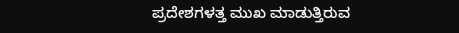ಪ್ರದೇಶಗಳತ್ತ ಮುಖ ಮಾಡುತ್ತಿರುವ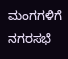ಮಂಗಗಳಿಗೆ
ನಗರಸಭೆ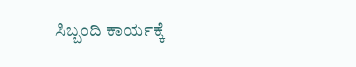ಸಿಬ್ಬಂದಿ ಕಾರ್ಯಕ್ಕೆ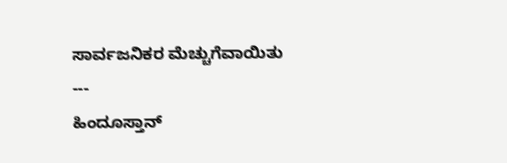ಸಾರ್ವಜನಿಕರ ಮೆಚ್ಚುಗೆವಾಯಿತು
---
ಹಿಂದೂಸ್ತಾನ್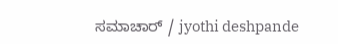ಸಮಾಚಾರ್ / jyothi deshpande